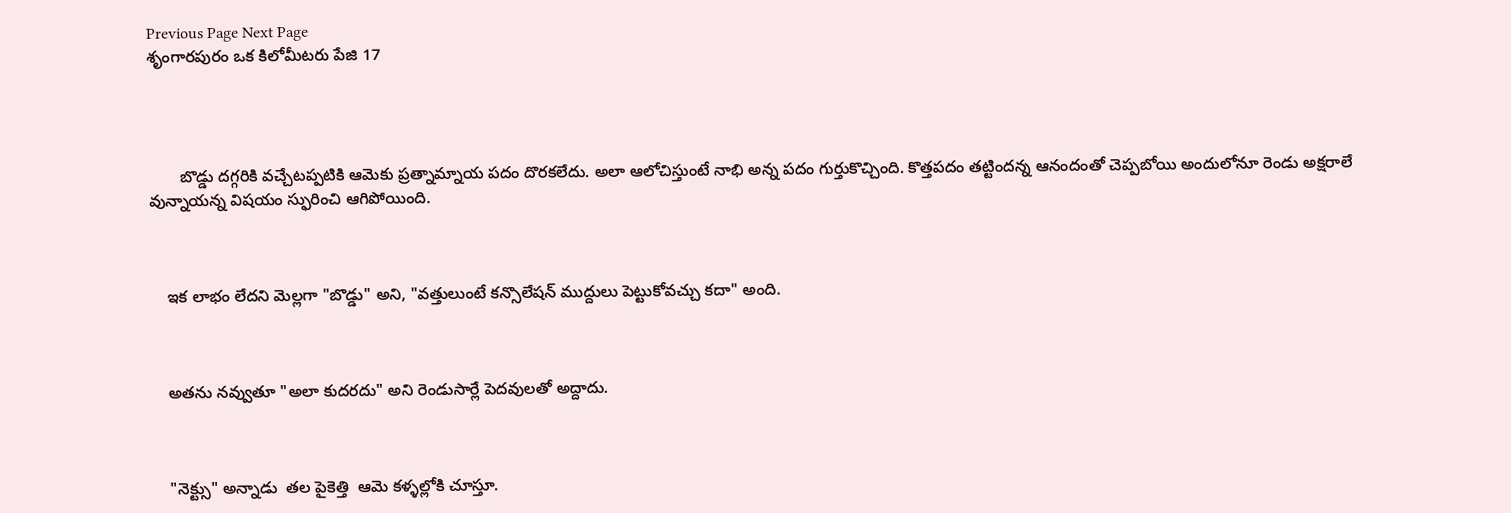Previous Page Next Page
శృంగారపురం ఒక కిలోమీటరు పేజి 17




       బొడ్డు దగ్గరికి వచ్చేటప్పటికి ఆమెకు ప్రత్నామ్నాయ పదం దొరకలేదు. అలా ఆలోచిస్తుంటే నాభి అన్న పదం గుర్తుకొచ్చింది. కొత్తపదం తట్టిందన్న ఆనందంతో చెప్పబోయి అందులోనూ రెండు అక్షరాలే వున్నాయన్న విషయం స్ఫురించి ఆగిపోయింది.



    ఇక లాభం లేదని మెల్లగా "బొడ్డు" అని, "వత్తులుంటే కన్సొలేషన్ ముద్దులు పెట్టుకోవచ్చు కదా" అంది.



    అతను నవ్వుతూ "అలా కుదరదు" అని రెండుసార్లే పెదవులతో అద్దాదు.



    "నెక్ట్సు" అన్నాడు  తల పైకెత్తి  ఆమె కళ్ళల్లోకి చూస్తూ.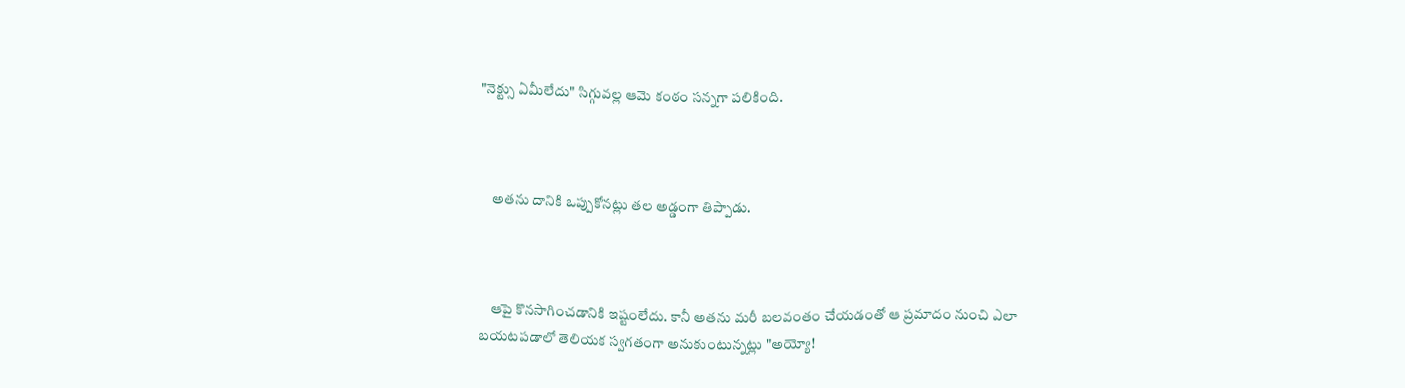"నెక్ట్సు ఏమీలేదు" సిగ్గువల్ల ఆమె కంఠం సన్నగా పలికింది.



    అతను దానికి ఒప్పుకోనట్లు తల అడ్డంగా తిప్పాడు.



    ఆపై కొనసాగించడానికి ఇష్టంలేదు. కానీ అతను మరీ బలవంతం చేయడంతో ఆ ప్రమాదం నుంచి ఎలా బయటపడాలో తెలియక స్వగతంగా అనుకుంటున్నట్లు "అయ్యో!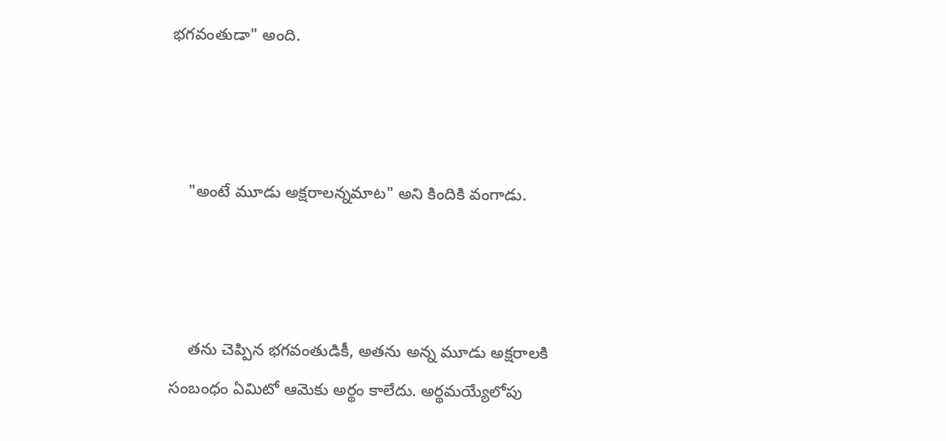భగవంతుడా" అంది.



    "అంటే మూడు అక్షరాలన్నమాట" అని కిందికి వంగాడు.



    తను చెప్పిన భగవంతుడికీ, అతను అన్న మూడు అక్షరాలకి సంబంధం ఏమిటో ఆమెకు అర్థం కాలేదు. అర్థమయ్యేలోపు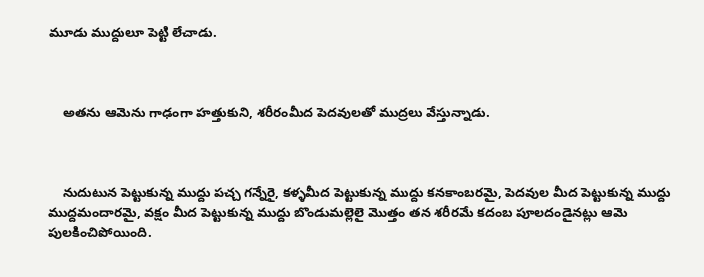మూడు ముద్దులూ పెట్టి లేచాడు.



    అతను ఆమెను గాఢంగా హత్తుకుని, శరీరంమీద పెదవులతో ముద్రలు వేస్తున్నాడు.



    నుదుటున పెట్టుకున్న ముద్దు పచ్చ గన్నేరై, కళ్ళమీద పెట్టుకున్న ముద్దు కనకాంబరమై, పెదవుల మీద పెట్టుకున్న ముద్దు ముద్దమందారమై, వక్షం మీద పెట్టుకున్న ముద్దు బొండుమల్లెలై మొత్తం తన శరీరమే కదంబ పూలదండైనట్లు ఆమె పులకించిపోయింది.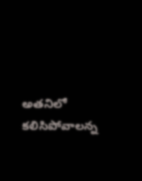అతనిలో కలిసిపోవాలన్న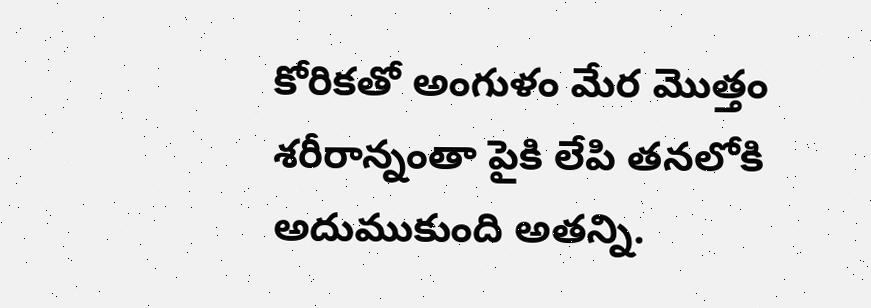కోరికతో అంగుళం మేర మొత్తం శరీరాన్నంతా పైకి లేపి తనలోకి అదుముకుంది అతన్ని.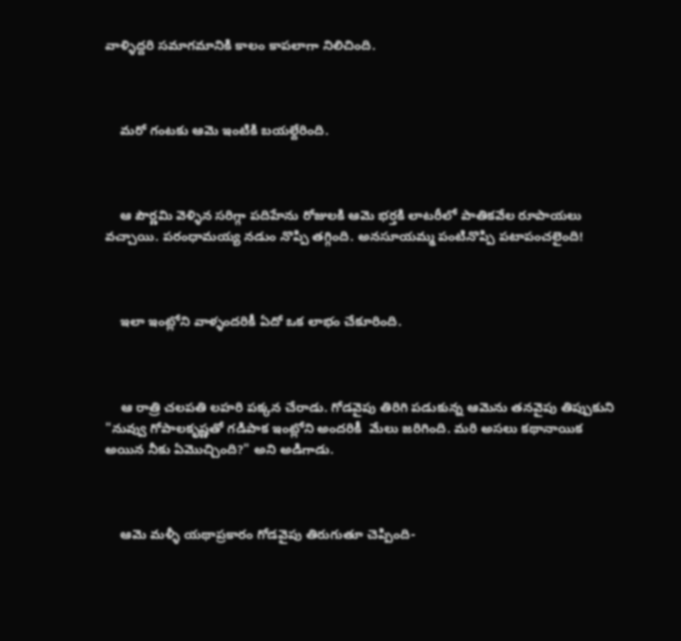వాళ్ళిద్దరి సమాగమానికి కాలం కాపలాగా నిలిచింది.



    మరో గంటకు ఆమె ఇంటికి బయల్దేరింది.



    ఆ పౌర్ణమి వెళ్ళిన సరిగ్గా పదిహేను రోజులకి ఆమె భర్తకి లాటరీలో పాతికవేల రూపాయలు వచ్చాయి. పరంధామయ్య నడుం నొప్పి తగ్గింది. అనసూయమ్మ పంటినొప్పి పటాపంచలైంది!



    ఇలా ఇంట్లోని వాళ్ళందరికీ ఏదో ఒక లాభం చేకూరింది.



    ఆ రాత్రి చలపతి లహరి పక్కన చేరాడు. గోడవైపు తిరిగి పడుకున్న ఆమెను తనవైపు తిప్పుకుని "నువ్వు గోపాలకృష్ణతో గడిపాక ఇంట్లోని అందరికీ  మేలు జరిగింది. మరి అసలు కథానాయిక అయిన నీకు ఏమొచ్చింది?" అని అడిగాడు.



    ఆమె మళ్ళీ యథాప్రకారం గోడవైపు తిరుగుతూ చెప్పింది-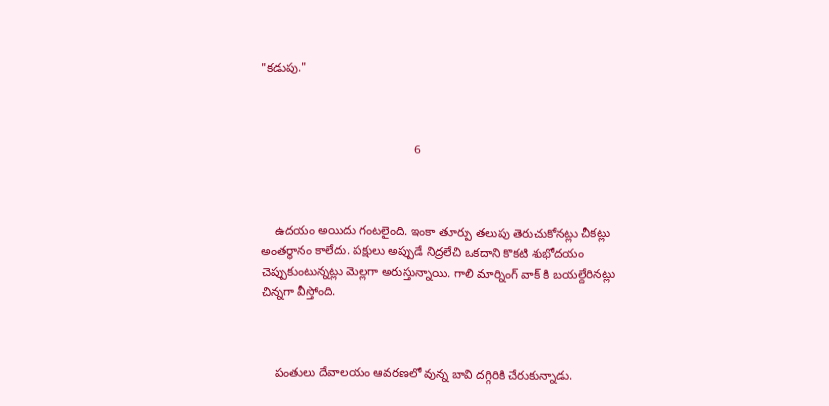"కడుపు."



                                             6



    ఉదయం అయిదు గంటలైంది. ఇంకా తూర్పు తలుపు తెరుచుకోనట్లు చీకట్లు అంతర్థానం కాలేదు. పక్షులు అప్పుడే నిద్రలేచి ఒకదాని కొకటి శుభోదయం చెప్పుకుంటున్నట్లు మెల్లగా అరుస్తున్నాయి. గాలి మార్నింగ్ వాక్ కి బయల్దేరినట్లు చిన్నగా వీస్తోంది.



    పంతులు దేవాలయం ఆవరణలో వున్న బావి దగ్గిరికి చేరుకున్నాడు.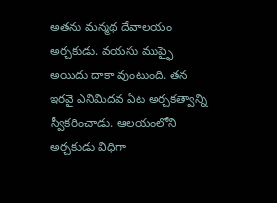అతను మన్మథ దేవాలయం అర్చకుడు. వయసు ముప్ఫై అయిదు దాకా వుంటుంది. తన ఇరవై ఎనిమిదవ ఏట అర్చకత్వాన్ని స్వీకరించాడు. ఆలయంలోని అర్చకుడు విధిగా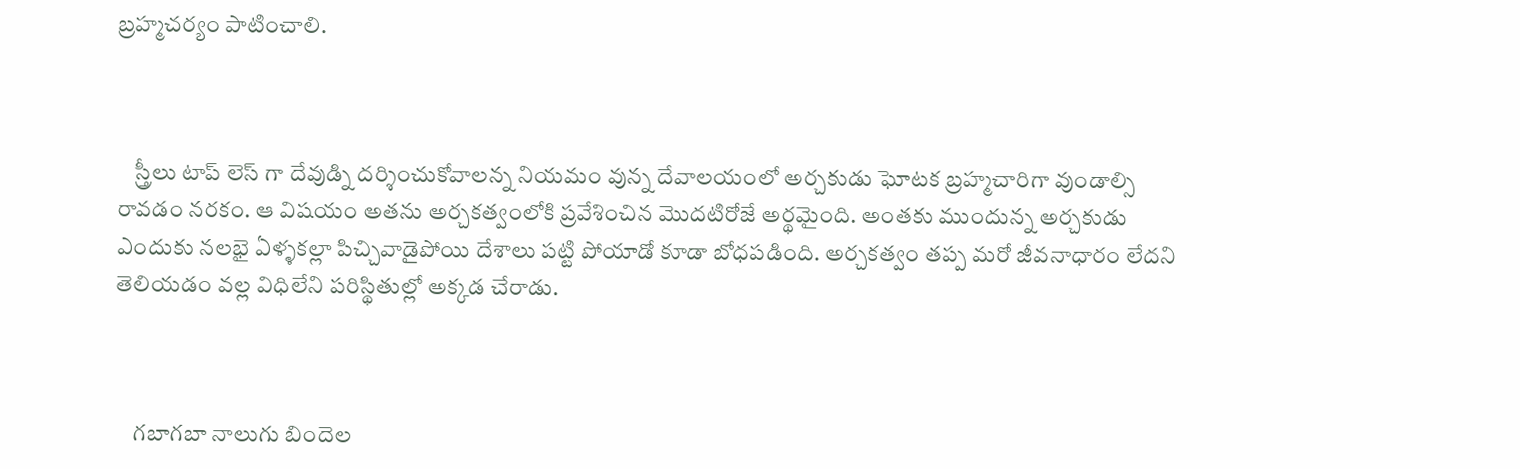బ్రహ్మచర్యం పాటించాలి.



    స్త్రీలు టాప్ లెస్ గా దేవుడ్ని దర్శించుకోవాలన్న నియమం వున్న దేవాలయంలో అర్చకుడు ఘోటక బ్రహ్మచారిగా వుండాల్సి రావడం నరకం. ఆ విషయం అతను అర్చకత్వంలోకి ప్రవేశించిన మొదటిరోజే అర్థమైంది. అంతకు ముందున్న అర్చకుడు ఎందుకు నలభై ఏళ్ళకల్లా పిచ్చివాడైపోయి దేశాలు పట్టి పోయాడో కూడా బోధపడింది. అర్చకత్వం తప్ప మరో జీవనాధారం లేదని తెలియడం వల్ల విధిలేని పరిస్థితుల్లో అక్కడ చేరాడు.



    గబాగబా నాలుగు బిందెల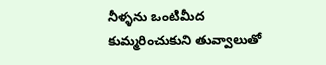నీళ్ళను ఒంటిమీద కుమ్మరించుకుని తువ్వాలుతో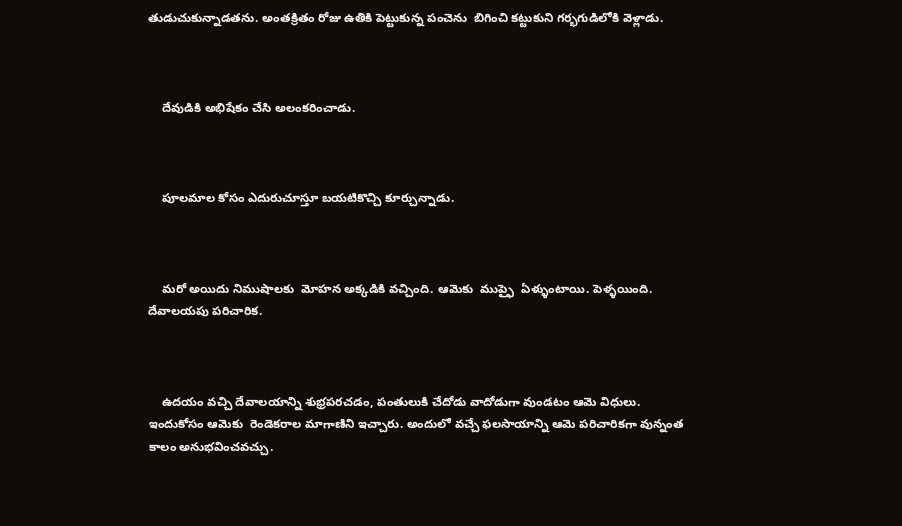తుడుచుకున్నాడతను. అంతక్రితం రోజు ఉతికి పెట్టుకున్న పంచెను  బిగించి కట్టుకుని గర్భగుడిలోకి వెళ్లాడు.



    దేవుడికి అభిషేకం చేసి అలంకరించాడు.



    పూలమాల కోసం ఎదురుచూస్తూ బయటికొచ్చి కూర్చున్నాడు.



    మరో అయిదు నిముషాలకు  మోహన అక్కడికి వచ్చింది. ఆమెకు  ముప్ఫై  ఏళ్ళుంటాయి. పెళ్ళయింది. దేవాలయపు పరిచారిక.



    ఉదయం వచ్చి దేవాలయాన్ని శుభ్రపరచడం, పంతులుకి చేదోడు వాదోడుగా వుండటం ఆమె విధులు. ఇందుకోసం ఆమెకు  రెండెకరాల మాగాణిని ఇచ్చారు. అందులో వచ్చే ఫలసాయాన్ని ఆమె పరిచారికగా వున్నంత కాలం అనుభవించవచ్చు.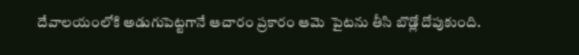దేవాలయంలోకి అడుగుపెట్టగానే ఆచారం ప్రకారం ఆమె  పైటను తీసి బొడ్లో దోపుకుంది.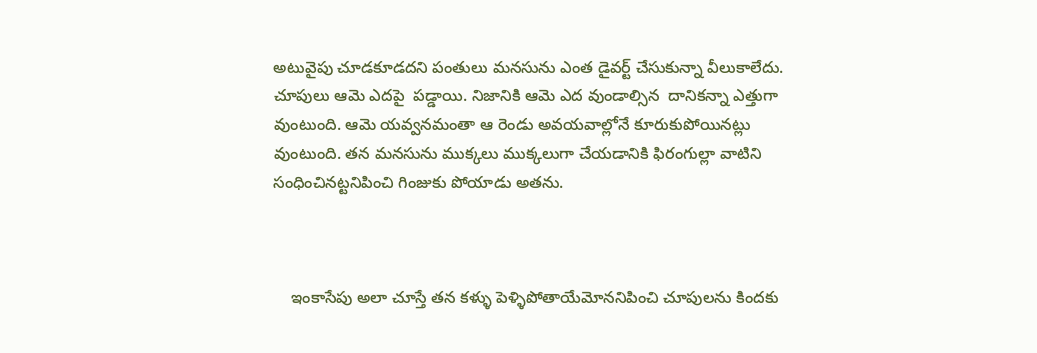అటువైపు చూడకూడదని పంతులు మనసును ఎంత డైవర్ట్ చేసుకున్నా వీలుకాలేదు. చూపులు ఆమె ఎదపై  పడ్డాయి. నిజానికి ఆమె ఎద వుండాల్సిన  దానికన్నా ఎత్తుగా వుంటుంది. ఆమె యవ్వనమంతా ఆ రెండు అవయవాల్లోనే కూరుకుపోయినట్లు వుంటుంది. తన మనసును ముక్కలు ముక్కలుగా చేయడానికి ఫిరంగుల్లా వాటిని సంధించినట్టనిపించి గింజుకు పోయాడు అతను.



    ఇంకాసేపు అలా చూస్తే తన కళ్ళు పెళ్ళిపోతాయేమోననిపించి చూపులను కిందకు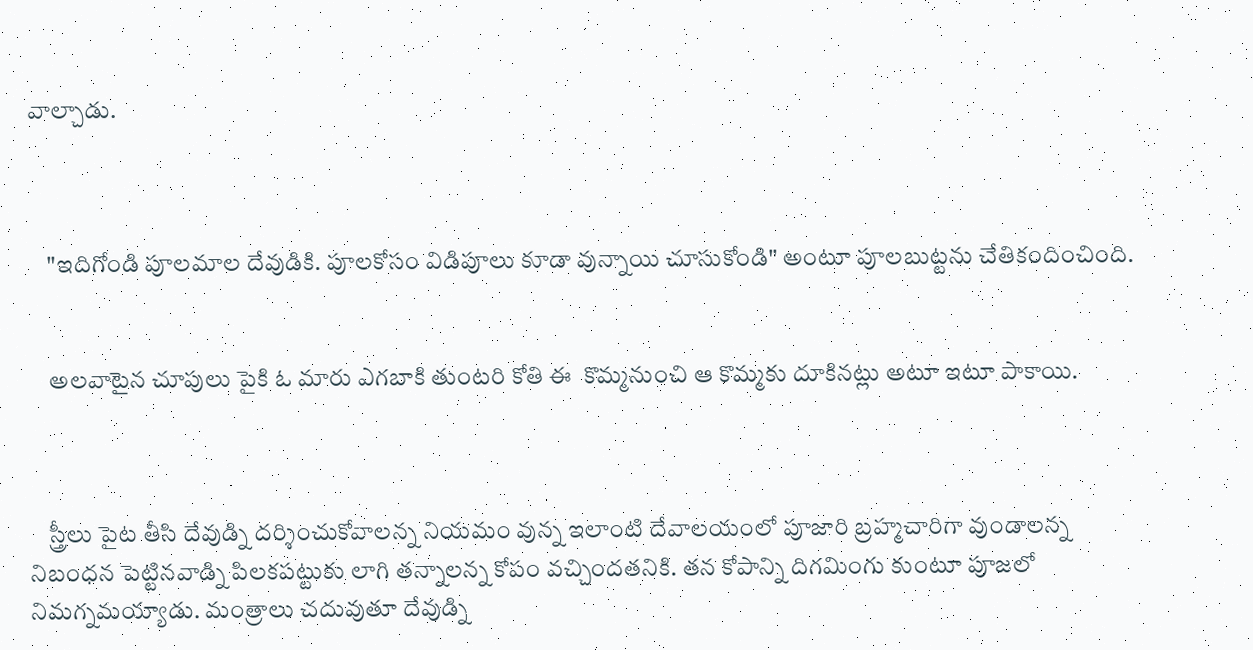వాల్చాడు.



    "ఇదిగోండి పూలమాల దేవుడికి. పూలకోసం విడిపూలు కూడా వున్నాయి చూసుకోండి" అంటూ పూలబుట్టను చేతికందించింది.


    అలవాటైన చూపులు పైకి ఓ మారు ఎగబాకి తుంటరి కోతి ఈ  కొమ్మనుంచి ఆ కొమ్మకు దూకినట్లు అటూ ఇటూ పాకాయి.



    స్త్రీలు పైట తీసి దేవుడ్ని దర్శించుకోవాలన్న నియమం వున్న ఇలాంటి దేవాలయంలో పూజారి బ్రహ్మచారిగా వుండాలన్న నిబంధన పెట్టినవాడ్ని పిలకపట్టుకు లాగి తన్నాలన్న కోపం వచ్చిందతనికి. తన కోపాన్ని దిగమింగు కుంటూ పూజలో నిమగ్నమయ్యాడు. మంత్రాలు చదువుతూ దేవుడ్ని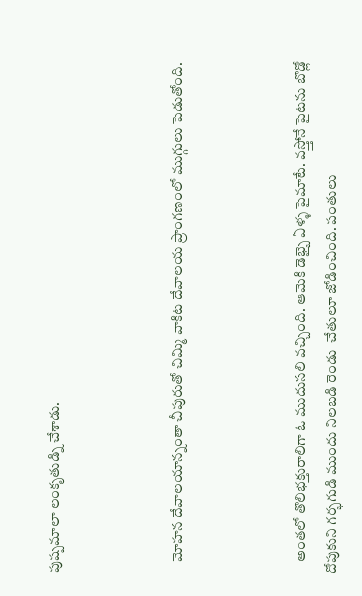పుష్పమాలా లంకృతుడ్ని చేశాడు.



    మోహన దేవాలయాన్నంతా చీపురుతో చిమ్మి వాకిట దేవాలయ ప్రాంగణంలో ముగ్గులు పెడుతోంది.



    అంతలో తొలిభక్తురాలిగా ఓ ముదుసలి వచ్చింది. ఆమెకి డెభ్బై ఏళ్ళ పైమాటే. వస్త్తోనే పైటను బొడ్లో దోపుకుని గర్భగుడి ముందు నిలబడి రెండు  చేతులూ జోడించింది. పంతులు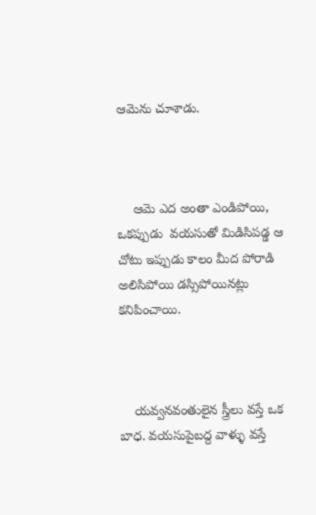ఆమెను చూశాడు.



    ఆమె ఎద అంతా ఎండిపోయి, ఒకప్పుడు  వయసుతో మిడిసిపడ్డ ఆ చోటు ఇప్పుడు కాలం మీద పోరాడి అలిసిపోయి డస్సిపోయినట్లు కనిపించాయి.



    యవ్వనవంతులైన స్త్రీలు వస్తే ఒక బాధ. వయసుపైబద్ద వాళ్ళు వస్తే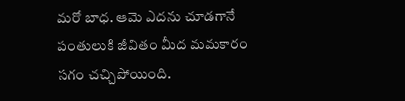మరో బాధ. ఆమె ఎదను చూడగానే పంతులుకి జీవితం మీద మమకారం సగం చచ్చిపోయింది.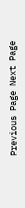Previous Page Next Page